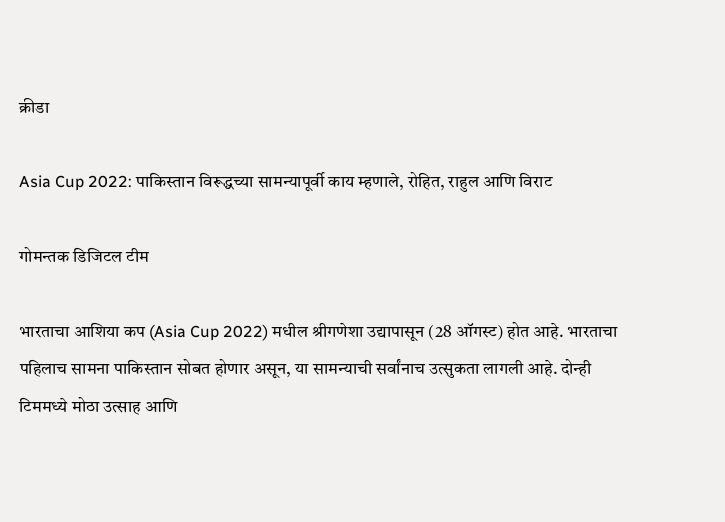क्रीडा

Asia Cup 2022: पाकिस्तान विरूद्धच्या सामन्यापूर्वी काय म्हणाले, रोहित, राहुल आणि विराट

गोमन्तक डिजिटल टीम

भारताचा आशिया कप (Asia Cup 2022) मधील श्रीगणेशा उद्यापासून (28 ऑगस्ट) होत आहे. भारताचा पहिलाच सामना पाकिस्तान सोबत होणार असून, या सामन्याची सर्वांनाच उत्सुकता लागली आहे. दोन्ही टिममध्ये मोठा उत्साह आणि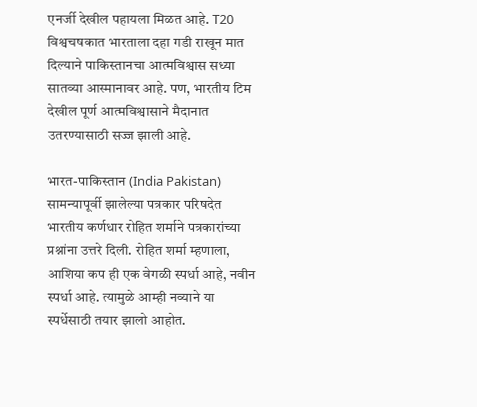एनर्जी देखील पहायला मिळत आहे. T20 विश्वचषकात भारताला दहा गडी राखून मात दिल्याने पाकिस्तानचा आत्मविश्वास सध्या सातव्या आस्मानावर आहे. पण, भारतीय टिम देखील पूर्ण आत्मविश्वासाने मैदानात उतरण्यासाठी सज्ज झाली आहे.

भारत-पाकिस्तान (India Pakistan) सामन्यापूर्वी झालेल्या पत्रकार परिषदेत भारतीय कर्णधार रोहित शर्माने पत्रकारांच्या प्रश्नांना उत्तरे दिली. रोहित शर्मा म्हणाला, आशिया कप ही एक वेगळी स्पर्धा आहे, नवीन स्पर्धा आहे. त्यामुळे आम्ही नव्याने या स्पर्धेसाठी तयार झालो आहोत.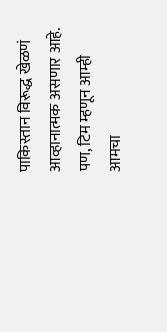पाकिस्तान विरूद्ध खेळणं आव्हानात्मक असणार आहे. पण, टिम म्हणून आम्ही आमचा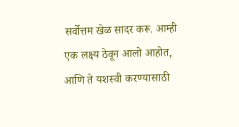सर्वोत्तम खेळ सादर करू. आम्ही एक लक्ष्य ठेवून आलो आहोत, आणि ते यशस्वी करण्यासाठी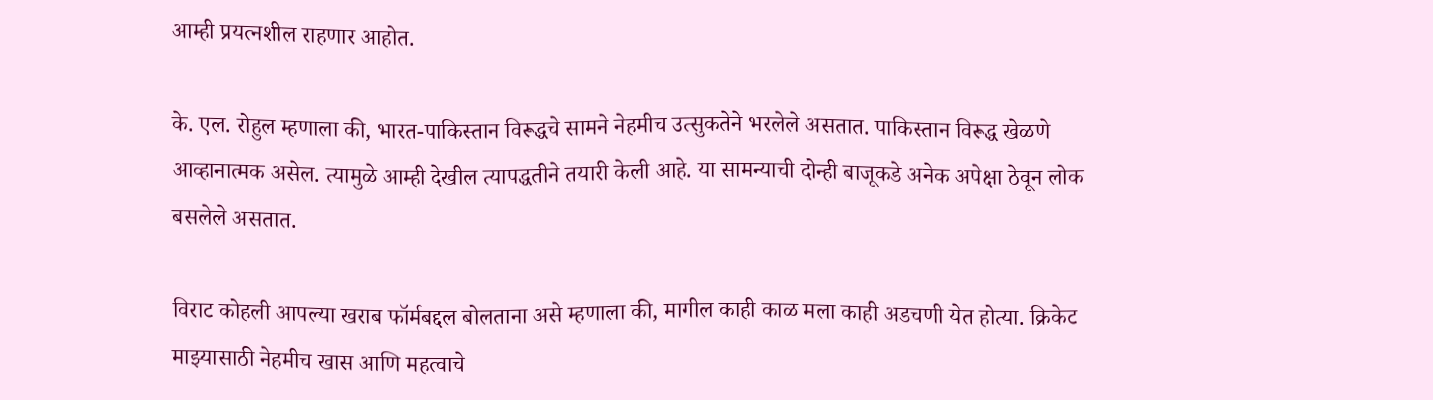आम्ही प्रयत्नशील राहणार आहोत.

के. एल. रोहुल म्हणाला की, भारत-पाकिस्तान विरूद्धचे सामने नेहमीच उत्सुकतेने भरलेले असतात. पाकिस्तान विरूद्ध खेळणे आव्हानात्मक असेल. त्यामुळे आम्ही देखील त्यापद्धतीने तयारी केली आहे. या सामन्याची दोन्ही बाजूकडे अनेक अपेक्षा ठेवून लोक बसलेले असतात.

विराट कोहली आपल्या खराब फॉर्मबद्दल बोलताना असे म्हणाला की, मागील काही काळ मला काही अडचणी येत होत्या. क्रिकेट माझ्यासाठी नेहमीच खास आणि महत्वाचे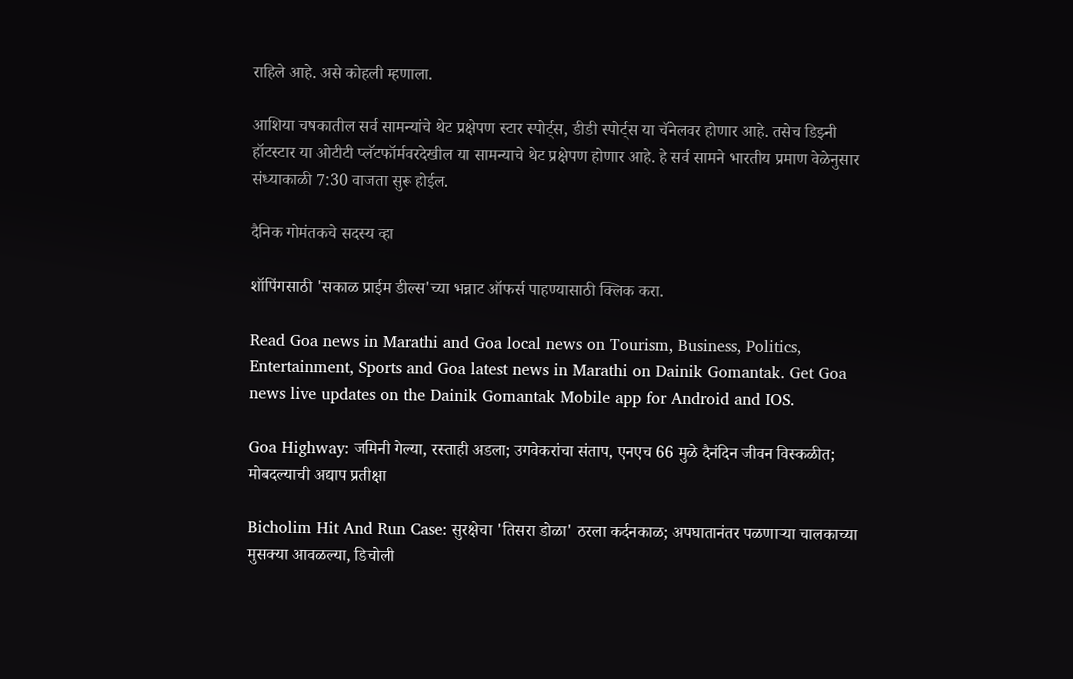राहिले आहे. असे कोहली म्हणाला.

आशिया चषकातील सर्व सामन्यांचे थेट प्रक्षेपण स्टार स्पोर्ट्स, डीडी स्पोर्ट्स या चॅनेलवर होणार आहे. तसेच डिझ्नी हॉटस्टार या ओटीटी प्लॅटफॉर्मवरदेखील या सामन्याचे थेट प्रक्षेपण होणार आहे. हे सर्व सामने भारतीय प्रमाण वेळेनुसार संध्याकाळी 7:30 वाजता सुरू होईल.

दैनिक गोमंतकचे सदस्य व्हा

शॉपिंगसाठी 'सकाळ प्राईम डील्स'च्या भन्नाट ऑफर्स पाहण्यासाठी क्लिक करा.

Read Goa news in Marathi and Goa local news on Tourism, Business, Politics, Entertainment, Sports and Goa latest news in Marathi on Dainik Gomantak. Get Goa news live updates on the Dainik Gomantak Mobile app for Android and IOS.

Goa Highway: जमिनी गेल्या, रस्ताही अडला; उगवेकरांचा संताप, एनएच 66 मुळे दैनंदिन जीवन विस्कळीत; मोबदल्याची अद्याप प्रतीक्षा

Bicholim Hit And Run Case: सुरक्षेचा 'तिसरा डोळा' ठरला कर्दनकाळ; अपघातानंतर पळणाऱ्या चालकाच्या मुसक्या आवळल्या, डिचोली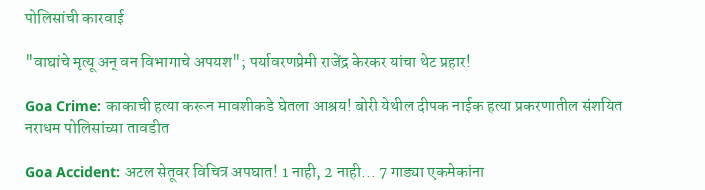पोलिसांची कारवाई

"वाघांचे मृत्यू अन् वन विभागाचे अपयश"; पर्यावरणप्रेमी राजेंद्र केरकर यांचा थेट प्रहार!

Goa Crime: काकाची हत्या करून मावशीकडे घेतला आश्रय! बोरी येथील दीपक नाईक हत्या प्रकरणातील संशयित नराधम पोलिसांच्या तावडीत

Goa Accident: अटल सेतूवर विचित्र अपघात! 1 नाही, 2 नाही... 7 गाड्या एकमेकांना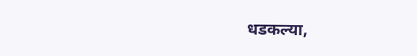धडकल्या,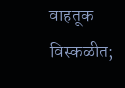वाहतूक विस्कळीत;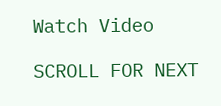Watch Video

SCROLL FOR NEXT